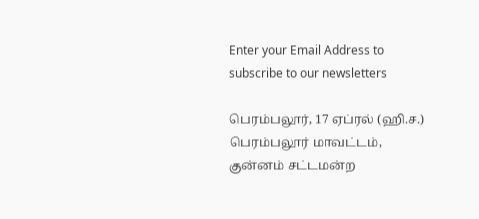Enter your Email Address to subscribe to our newsletters

பெரம்பலூர், 17 ஏப்ரல் (ஹி.ச.)
பெரம்பலூர் மாவட்டம், குன்னம் சட்டமன்ற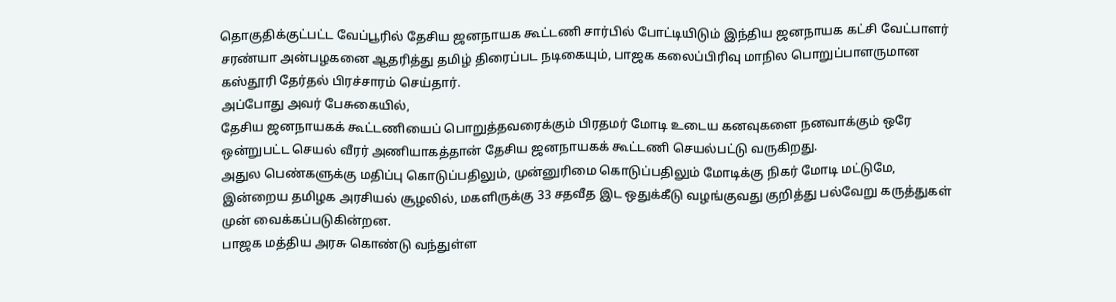தொகுதிக்குட்பட்ட வேப்பூரில் தேசிய ஜனநாயக கூட்டணி சார்பில் போட்டியிடும் இந்திய ஜனநாயக கட்சி வேட்பாளர் சரண்யா அன்பழகனை ஆதரித்து தமிழ் திரைப்பட நடிகையும், பாஜக கலைப்பிரிவு மாநில பொறுப்பாளருமான கஸ்தூரி தேர்தல் பிரச்சாரம் செய்தார்.
அப்போது அவர் பேசுகையில்,
தேசிய ஜனநாயகக் கூட்டணியைப் பொறுத்தவரைக்கும் பிரதமர் மோடி உடைய கனவுகளை நனவாக்கும் ஒரே ஒன்றுபட்ட செயல் வீரர் அணியாகத்தான் தேசிய ஜனநாயகக் கூட்டணி செயல்பட்டு வருகிறது.
அதுல பெண்களுக்கு மதிப்பு கொடுப்பதிலும், முன்னுரிமை கொடுப்பதிலும் மோடிக்கு நிகர் மோடி மட்டுமே,
இன்றைய தமிழக அரசியல் சூழலில், மகளிருக்கு 33 சதவீத இட ஒதுக்கீடு வழங்குவது குறித்து பல்வேறு கருத்துகள் முன் வைக்கப்படுகின்றன.
பாஜக மத்திய அரசு கொண்டு வந்துள்ள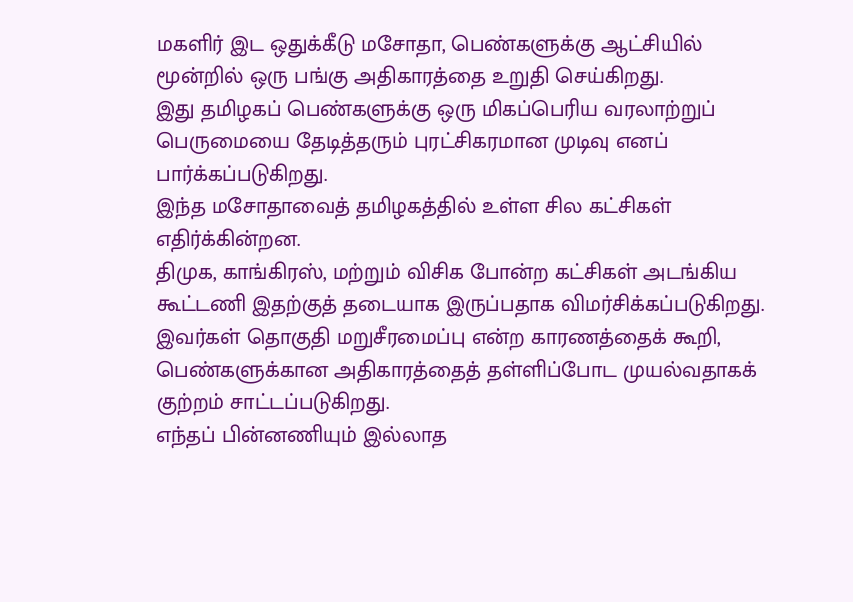மகளிர் இட ஒதுக்கீடு மசோதா, பெண்களுக்கு ஆட்சியில் மூன்றில் ஒரு பங்கு அதிகாரத்தை உறுதி செய்கிறது.
இது தமிழகப் பெண்களுக்கு ஒரு மிகப்பெரிய வரலாற்றுப் பெருமையை தேடித்தரும் புரட்சிகரமான முடிவு எனப் பார்க்கப்படுகிறது.
இந்த மசோதாவைத் தமிழகத்தில் உள்ள சில கட்சிகள் எதிர்க்கின்றன.
திமுக, காங்கிரஸ், மற்றும் விசிக போன்ற கட்சிகள் அடங்கிய கூட்டணி இதற்குத் தடையாக இருப்பதாக விமர்சிக்கப்படுகிறது.
இவர்கள் தொகுதி மறுசீரமைப்பு என்ற காரணத்தைக் கூறி, பெண்களுக்கான அதிகாரத்தைத் தள்ளிப்போட முயல்வதாகக் குற்றம் சாட்டப்படுகிறது.
எந்தப் பின்னணியும் இல்லாத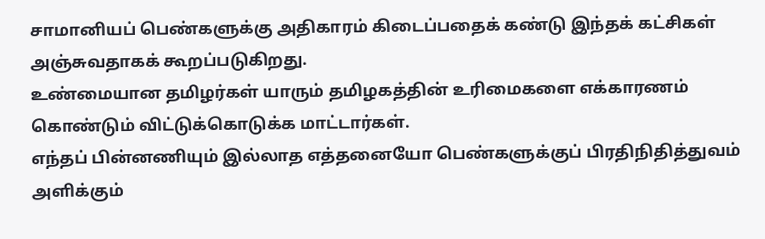சாமானியப் பெண்களுக்கு அதிகாரம் கிடைப்பதைக் கண்டு இந்தக் கட்சிகள் அஞ்சுவதாகக் கூறப்படுகிறது.
உண்மையான தமிழர்கள் யாரும் தமிழகத்தின் உரிமைகளை எக்காரணம் கொண்டும் விட்டுக்கொடுக்க மாட்டார்கள்.
எந்தப் பின்னணியும் இல்லாத எத்தனையோ பெண்களுக்குப் பிரதிநிதித்துவம் அளிக்கும்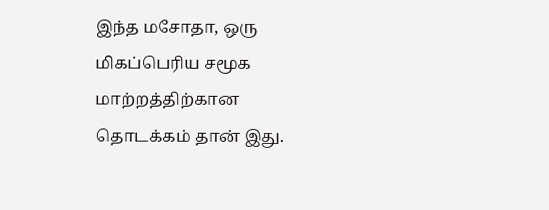இந்த மசோதா, ஒரு மிகப்பெரிய சமூக மாற்றத்திற்கான தொடக்கம் தான் இது.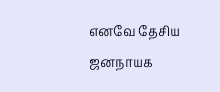எனவே தேசிய ஜனநாயக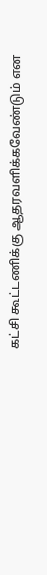கட்சி கூட்டணிக்கு ஆதரவளிக்கவேண்டும் என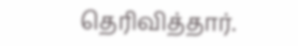தெரிவித்தார்.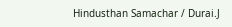Hindusthan Samachar / Durai.J